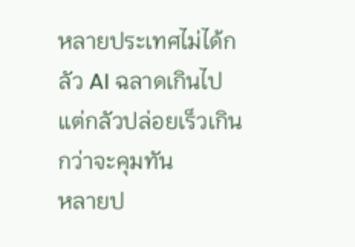หลายประเทศไม่ได้กลัว AI ฉลาดเกินไป แต่กลัวปล่อยเร็วเกินกว่าจะคุมทัน
หลายป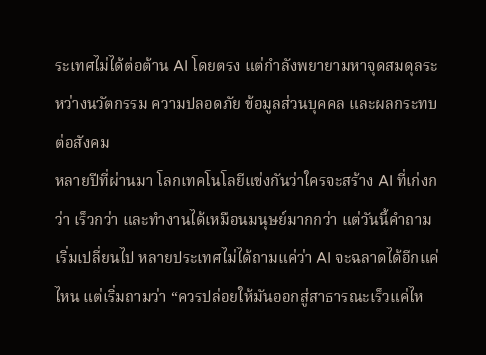ระเทศไม่ได้ต่อต้าน AI โดยตรง แต่กำลังพยายามหาจุดสมดุลระหว่างนวัตกรรม ความปลอดภัย ข้อมูลส่วนบุคคล และผลกระทบต่อสังคม
หลายปีที่ผ่านมา โลกเทคโนโลยีแข่งกันว่าใครจะสร้าง AI ที่เก่งกว่า เร็วกว่า และทำงานได้เหมือนมนุษย์มากกว่า แต่วันนี้คำถามเริ่มเปลี่ยนไป หลายประเทศไม่ได้ถามแค่ว่า AI จะฉลาดได้อีกแค่ไหน แต่เริ่มถามว่า “ควรปล่อยให้มันออกสู่สาธารณะเร็วแค่ไห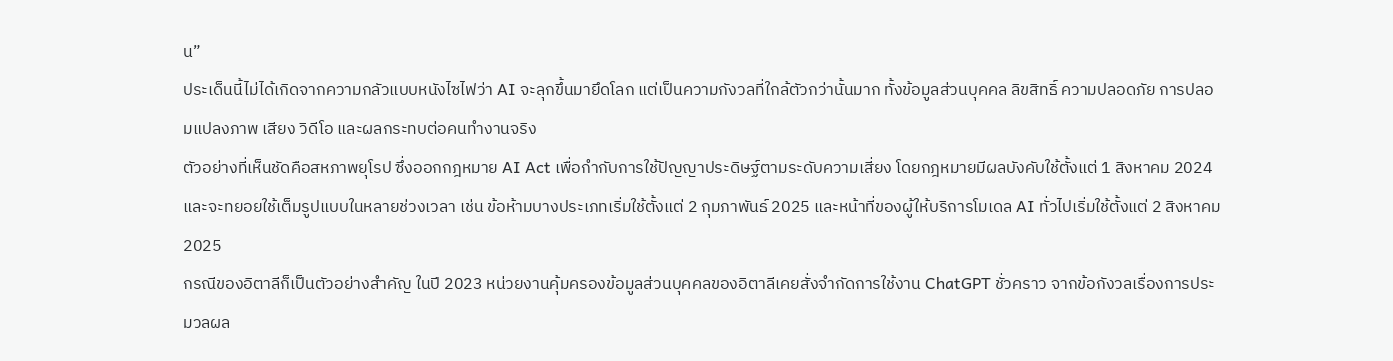น”
ประเด็นนี้ไม่ได้เกิดจากความกลัวแบบหนังไซไฟว่า AI จะลุกขึ้นมายึดโลก แต่เป็นความกังวลที่ใกล้ตัวกว่านั้นมาก ทั้งข้อมูลส่วนบุคคล ลิขสิทธิ์ ความปลอดภัย การปลอมแปลงภาพ เสียง วิดีโอ และผลกระทบต่อคนทำงานจริง
ตัวอย่างที่เห็นชัดคือสหภาพยุโรป ซึ่งออกกฎหมาย AI Act เพื่อกำกับการใช้ปัญญาประดิษฐ์ตามระดับความเสี่ยง โดยกฎหมายมีผลบังคับใช้ตั้งแต่ 1 สิงหาคม 2024 และจะทยอยใช้เต็มรูปแบบในหลายช่วงเวลา เช่น ข้อห้ามบางประเภทเริ่มใช้ตั้งแต่ 2 กุมภาพันธ์ 2025 และหน้าที่ของผู้ให้บริการโมเดล AI ทั่วไปเริ่มใช้ตั้งแต่ 2 สิงหาคม 2025
กรณีของอิตาลีก็เป็นตัวอย่างสำคัญ ในปี 2023 หน่วยงานคุ้มครองข้อมูลส่วนบุคคลของอิตาลีเคยสั่งจำกัดการใช้งาน ChatGPT ชั่วคราว จากข้อกังวลเรื่องการประมวลผล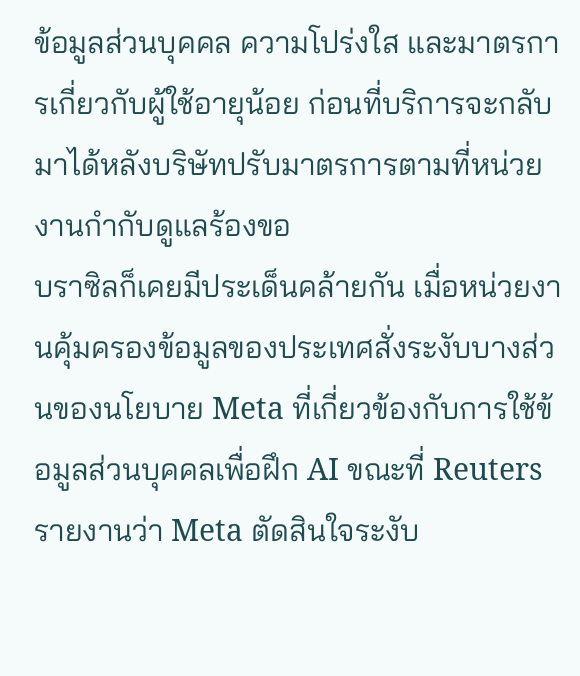ข้อมูลส่วนบุคคล ความโปร่งใส และมาตรการเกี่ยวกับผู้ใช้อายุน้อย ก่อนที่บริการจะกลับมาได้หลังบริษัทปรับมาตรการตามที่หน่วยงานกำกับดูแลร้องขอ
บราซิลก็เคยมีประเด็นคล้ายกัน เมื่อหน่วยงานคุ้มครองข้อมูลของประเทศสั่งระงับบางส่วนของนโยบาย Meta ที่เกี่ยวข้องกับการใช้ข้อมูลส่วนบุคคลเพื่อฝึก AI ขณะที่ Reuters รายงานว่า Meta ตัดสินใจระงับ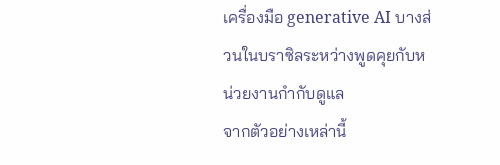เครื่องมือ generative AI บางส่วนในบราซิลระหว่างพูดคุยกับหน่วยงานกำกับดูแล
จากตัวอย่างเหล่านี้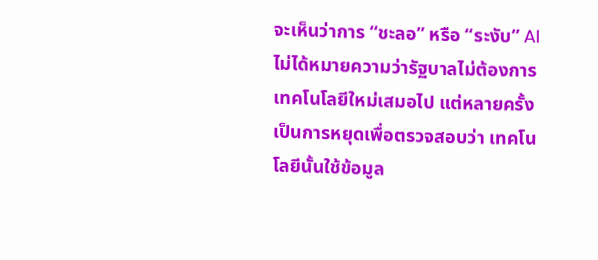จะเห็นว่าการ “ชะลอ” หรือ “ระงับ” AI ไม่ได้หมายความว่ารัฐบาลไม่ต้องการเทคโนโลยีใหม่เสมอไป แต่หลายครั้งเป็นการหยุดเพื่อตรวจสอบว่า เทคโนโลยีนั้นใช้ข้อมูล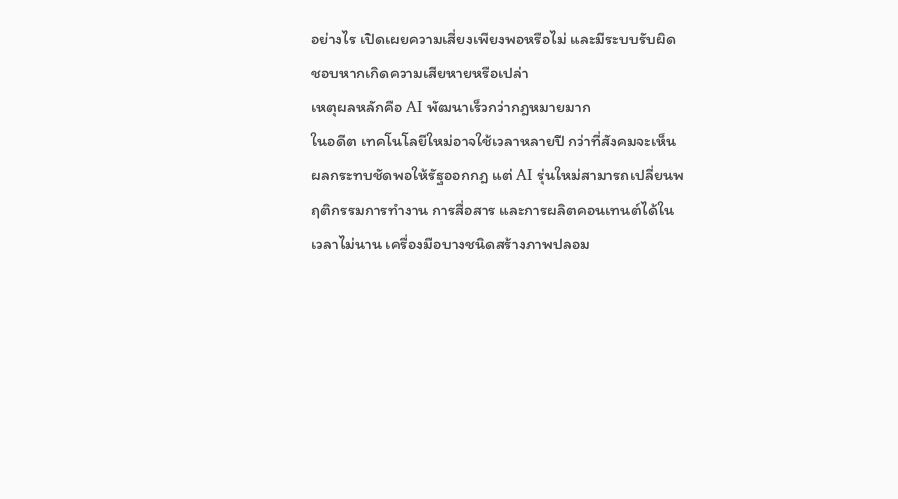อย่างไร เปิดเผยความเสี่ยงเพียงพอหรือไม่ และมีระบบรับผิดชอบหากเกิดความเสียหายหรือเปล่า
เหตุผลหลักคือ AI พัฒนาเร็วกว่ากฎหมายมาก
ในอดีต เทคโนโลยีใหม่อาจใช้เวลาหลายปี กว่าที่สังคมจะเห็นผลกระทบชัดพอให้รัฐออกกฎ แต่ AI รุ่นใหม่สามารถเปลี่ยนพฤติกรรมการทำงาน การสื่อสาร และการผลิตคอนเทนต์ได้ในเวลาไม่นาน เครื่องมือบางชนิดสร้างภาพปลอม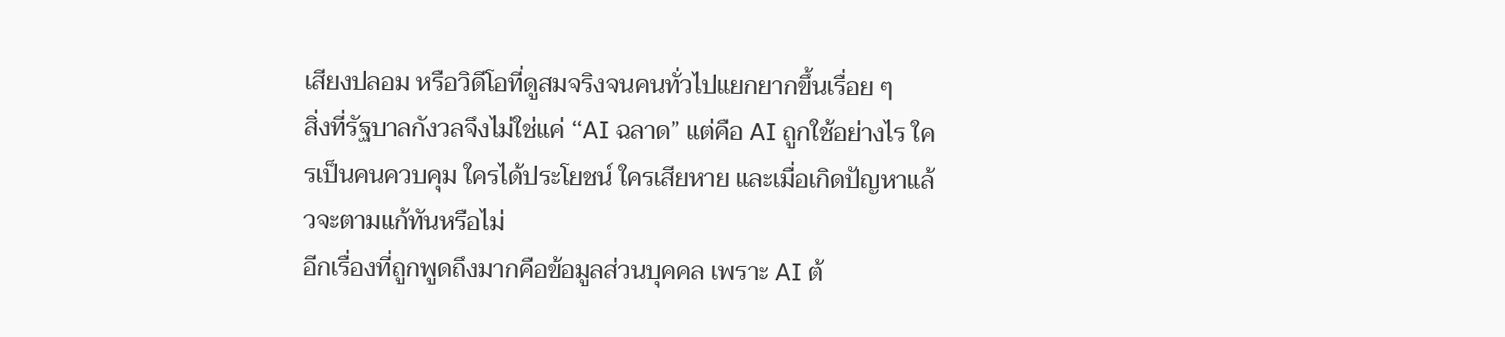เสียงปลอม หรือวิดีโอที่ดูสมจริงจนคนทั่วไปแยกยากขึ้นเรื่อย ๆ
สิ่งที่รัฐบาลกังวลจึงไม่ใช่แค่ “AI ฉลาด” แต่คือ AI ถูกใช้อย่างไร ใครเป็นคนควบคุม ใครได้ประโยชน์ ใครเสียหาย และเมื่อเกิดปัญหาแล้วจะตามแก้ทันหรือไม่
อีกเรื่องที่ถูกพูดถึงมากคือข้อมูลส่วนบุคคล เพราะ AI ต้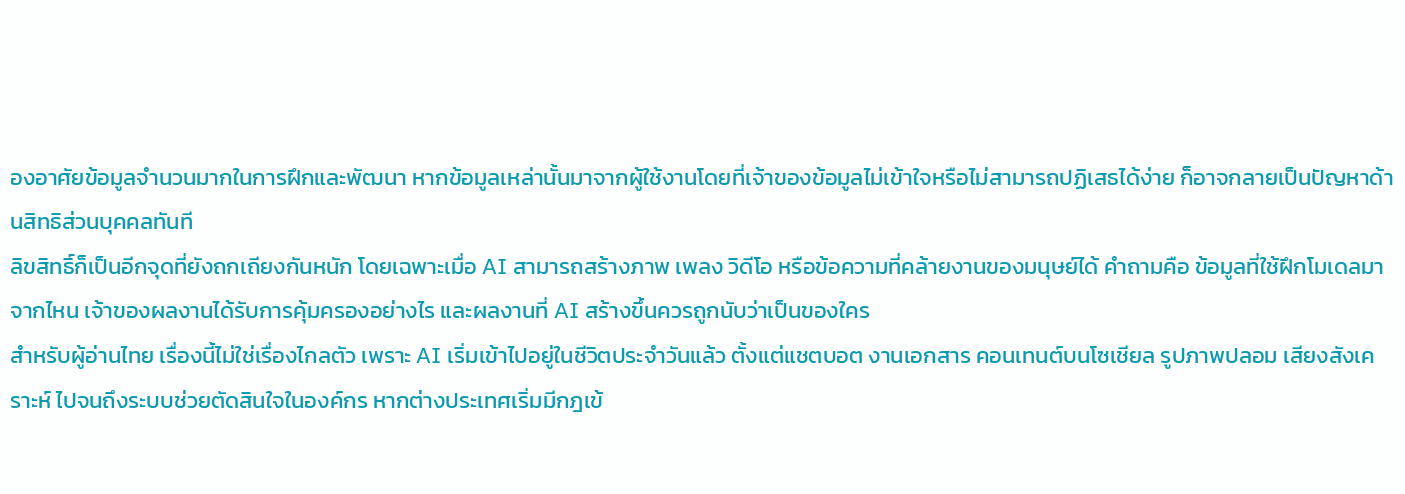องอาศัยข้อมูลจำนวนมากในการฝึกและพัฒนา หากข้อมูลเหล่านั้นมาจากผู้ใช้งานโดยที่เจ้าของข้อมูลไม่เข้าใจหรือไม่สามารถปฏิเสธได้ง่าย ก็อาจกลายเป็นปัญหาด้านสิทธิส่วนบุคคลทันที
ลิขสิทธิ์ก็เป็นอีกจุดที่ยังถกเถียงกันหนัก โดยเฉพาะเมื่อ AI สามารถสร้างภาพ เพลง วิดีโอ หรือข้อความที่คล้ายงานของมนุษย์ได้ คำถามคือ ข้อมูลที่ใช้ฝึกโมเดลมาจากไหน เจ้าของผลงานได้รับการคุ้มครองอย่างไร และผลงานที่ AI สร้างขึ้นควรถูกนับว่าเป็นของใคร
สำหรับผู้อ่านไทย เรื่องนี้ไม่ใช่เรื่องไกลตัว เพราะ AI เริ่มเข้าไปอยู่ในชีวิตประจำวันแล้ว ตั้งแต่แชตบอต งานเอกสาร คอนเทนต์บนโซเชียล รูปภาพปลอม เสียงสังเคราะห์ ไปจนถึงระบบช่วยตัดสินใจในองค์กร หากต่างประเทศเริ่มมีกฎเข้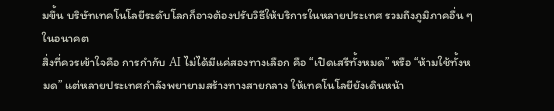มขึ้น บริษัทเทคโนโลยีระดับโลกก็อาจต้องปรับวิธีให้บริการในหลายประเทศ รวมถึงภูมิภาคอื่น ๆ ในอนาคต
สิ่งที่ควรเข้าใจคือ การกำกับ AI ไม่ได้มีแค่สองทางเลือก คือ “เปิดเสรีทั้งหมด” หรือ “ห้ามใช้ทั้งหมด” แต่หลายประเทศกำลังพยายามสร้างทางสายกลาง ให้เทคโนโลยียังเดินหน้า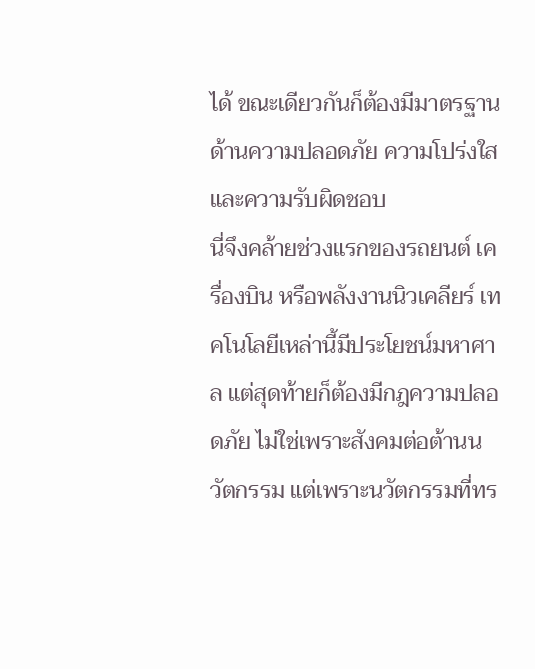ได้ ขณะเดียวกันก็ต้องมีมาตรฐานด้านความปลอดภัย ความโปร่งใส และความรับผิดชอบ
นี่จึงคล้ายช่วงแรกของรถยนต์ เครื่องบิน หรือพลังงานนิวเคลียร์ เทคโนโลยีเหล่านี้มีประโยชน์มหาศาล แต่สุดท้ายก็ต้องมีกฎความปลอดภัย ไม่ใช่เพราะสังคมต่อต้านนวัตกรรม แต่เพราะนวัตกรรมที่ทร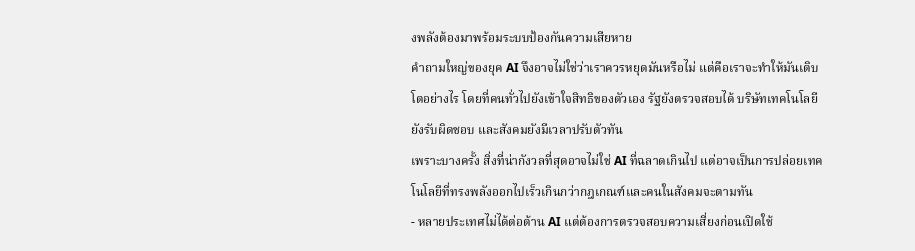งพลังต้องมาพร้อมระบบป้องกันความเสียหาย
คำถามใหญ่ของยุค AI จึงอาจไม่ใช่ว่าเราควรหยุดมันหรือไม่ แต่คือเราจะทำให้มันเติบโตอย่างไร โดยที่คนทั่วไปยังเข้าใจสิทธิของตัวเอง รัฐยังตรวจสอบได้ บริษัทเทคโนโลยียังรับผิดชอบ และสังคมยังมีเวลาปรับตัวทัน
เพราะบางครั้ง สิ่งที่น่ากังวลที่สุดอาจไม่ใช่ AI ที่ฉลาดเกินไป แต่อาจเป็นการปล่อยเทคโนโลยีที่ทรงพลังออกไปเร็วเกินกว่ากฎเกณฑ์และคนในสังคมจะตามทัน
- หลายประเทศไม่ได้ต่อต้าน AI แต่ต้องการตรวจสอบความเสี่ยงก่อนเปิดใช้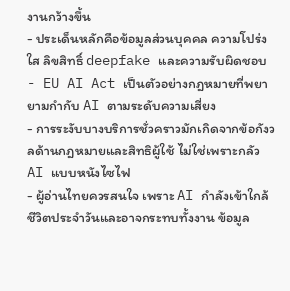งานกว้างขึ้น
- ประเด็นหลักคือข้อมูลส่วนบุคคล ความโปร่งใส ลิขสิทธิ์ deepfake และความรับผิดชอบ
- EU AI Act เป็นตัวอย่างกฎหมายที่พยายามกำกับ AI ตามระดับความเสี่ยง
- การระงับบางบริการชั่วคราวมักเกิดจากข้อกังวลด้านกฎหมายและสิทธิผู้ใช้ ไม่ใช่เพราะกลัว AI แบบหนังไซไฟ
- ผู้อ่านไทยควรสนใจ เพราะ AI กำลังเข้าใกล้ชีวิตประจำวันและอาจกระทบทั้งงาน ข้อมูล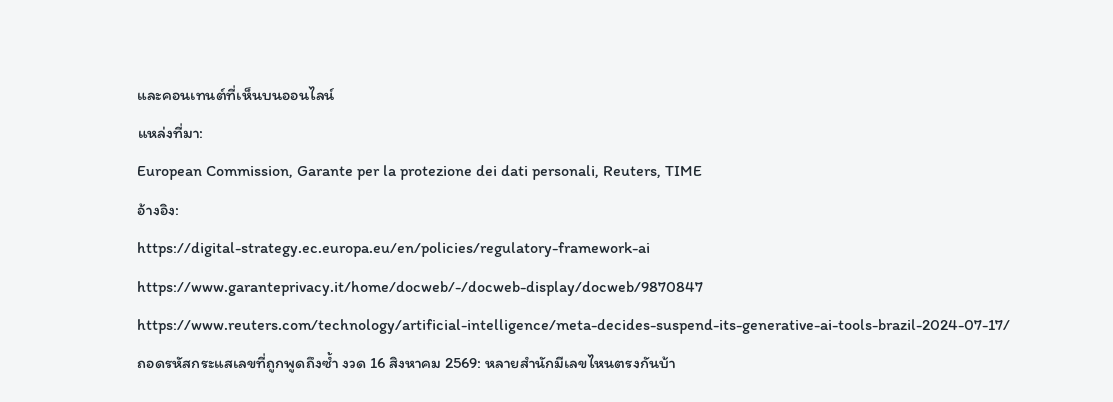และคอนเทนต์ที่เห็นบนออนไลน์
แหล่งที่มา:
European Commission, Garante per la protezione dei dati personali, Reuters, TIME
อ้างอิง:
https://digital-strategy.ec.europa.eu/en/policies/regulatory-framework-ai
https://www.garanteprivacy.it/home/docweb/-/docweb-display/docweb/9870847
https://www.reuters.com/technology/artificial-intelligence/meta-decides-suspend-its-generative-ai-tools-brazil-2024-07-17/
ถอดรหัสกระแสเลขที่ถูกพูดถึงซ้ำ งวด 16 สิงหาคม 2569: หลายสำนักมีเลขไหนตรงกันบ้า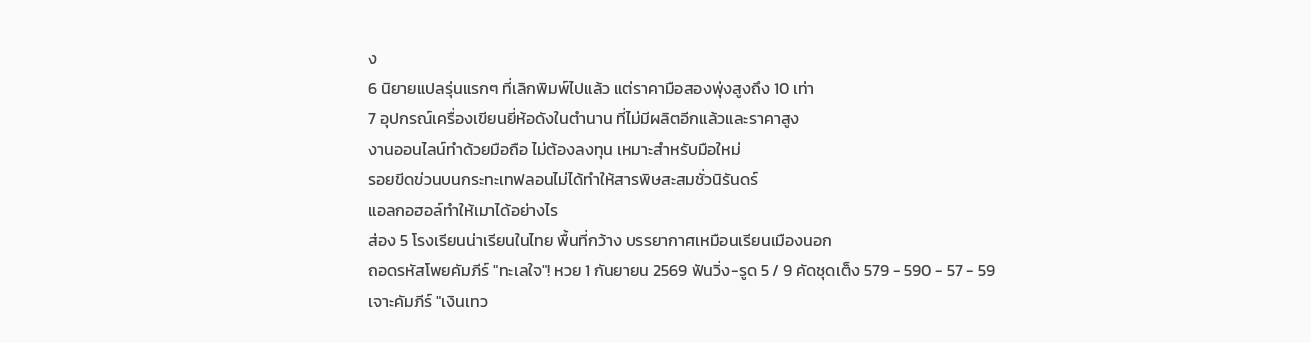ง
6 นิยายแปลรุ่นแรกๆ ที่เลิกพิมพ์ไปแล้ว แต่ราคามือสองพุ่งสูงถึง 10 เท่า
7 อุปกรณ์เครื่องเขียนยี่ห้อดังในตำนาน ที่ไม่มีผลิตอีกแล้วและราคาสูง
งานออนไลน์ทำด้วยมือถือ ไม่ต้องลงทุน เหมาะสำหรับมือใหม่
รอยขีดข่วนบนกระทะเทฟลอนไม่ได้ทำให้สารพิษสะสมชั่วนิรันดร์
แอลกอฮอล์ทำให้เมาได้อย่างไร
ส่อง 5 โรงเรียนน่าเรียนในไทย พื้นที่กว้าง บรรยากาศเหมือนเรียนเมืองนอก
ถอดรหัสโพยคัมภีร์ "ทะเลใจ"! หวย 1 กันยายน 2569 ฟันวิ่ง-รูด 5 / 9 คัดชุดเต็ง 579 - 590 - 57 - 59
เจาะคัมภีร์ "เงินเทว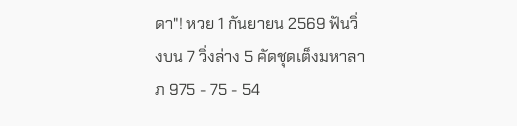ดา"! หวย 1 กันยายน 2569 ฟันวิ่งบน 7 วิ่งล่าง 5 คัดชุดเต็งมหาลาภ 975 - 75 - 54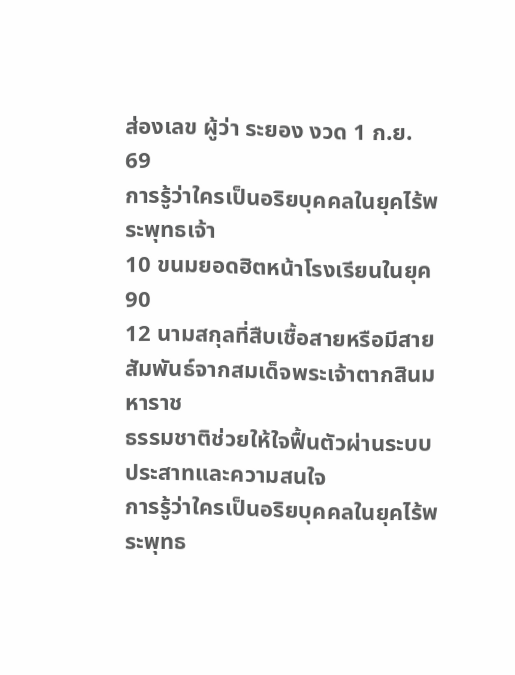ส่องเลข ผู้ว่า ระยอง งวด 1 ก.ย. 69
การรู้ว่าใครเป็นอริยบุคคลในยุคไร้พระพุทธเจ้า
10 ขนมยอดฮิตหน้าโรงเรียนในยุค 90
12 นามสกุลที่สืบเชื้อสายหรือมีสายสัมพันธ์จากสมเด็จพระเจ้าตากสินมหาราช
ธรรมชาติช่วยให้ใจฟื้นตัวผ่านระบบประสาทและความสนใจ
การรู้ว่าใครเป็นอริยบุคคลในยุคไร้พระพุทธ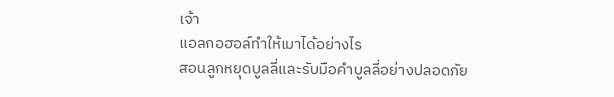เจ้า
แอลกอฮอล์ทำให้เมาได้อย่างไร
สอนลูกหยุดบูลลี่และรับมือคำบูลลี่อย่างปลอดภัย